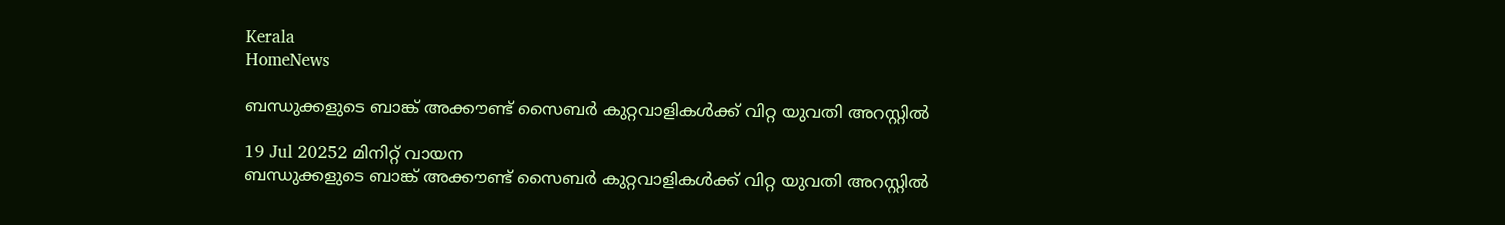Kerala
HomeNews

ബന്ധുക്കളുടെ ബാങ്ക് അക്കൗണ്ട് സൈബര്‍ കുറ്റവാളികള്‍ക്ക് വിറ്റ യുവതി അറസ്റ്റില്‍

19 Jul 20252 മിനിറ്റ് വായന
ബന്ധുക്കളുടെ ബാങ്ക് അക്കൗണ്ട് സൈബര്‍ കുറ്റവാളികള്‍ക്ക് വിറ്റ യുവതി അറസ്റ്റില്‍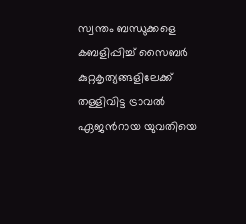സ്വന്തം ബന്ധുക്കളെ കബളിപ്പിച്ച്‌ സൈബര്‍ കുറ്റകൃത്യങ്ങളിലേക്ക് തള്ളിവിട്ട ട്രാവല്‍ ഏജന്‍റായ യുവതിയെ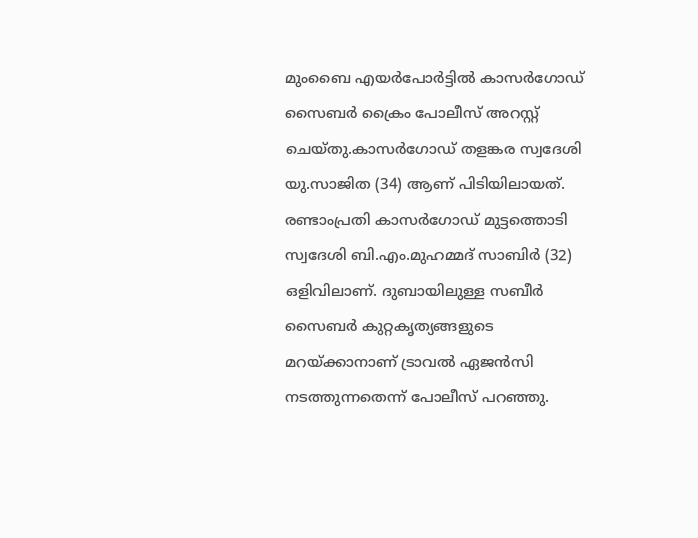മുംബൈ എയര്‍പോര്‍ട്ടില്‍ കാസര്‍ഗോഡ് സൈബര്‍ ക്രൈം പോലീസ് അറസ്റ്റ് ചെയ്തു.കാസര്‍ഗോഡ് തളങ്കര സ്വദേശി യു.സാജിത (34) ആണ് പിടിയിലായത്. രണ്ടാംപ്രതി കാസര്‍ഗോഡ് മുട്ടത്തൊടി സ്വദേശി ബി.എം.മുഹമ്മദ് സാബിര്‍ (32) ഒളിവിലാണ്. ദുബായിലുള്ള സബീര്‍ സൈബര്‍ കുറ്റകൃത്യങ്ങളുടെ മറയ്ക്കാനാണ് ട്രാവല്‍ ഏജന്‍സി നടത്തുന്നതെന്ന് പോലീസ് പറഞ്ഞു.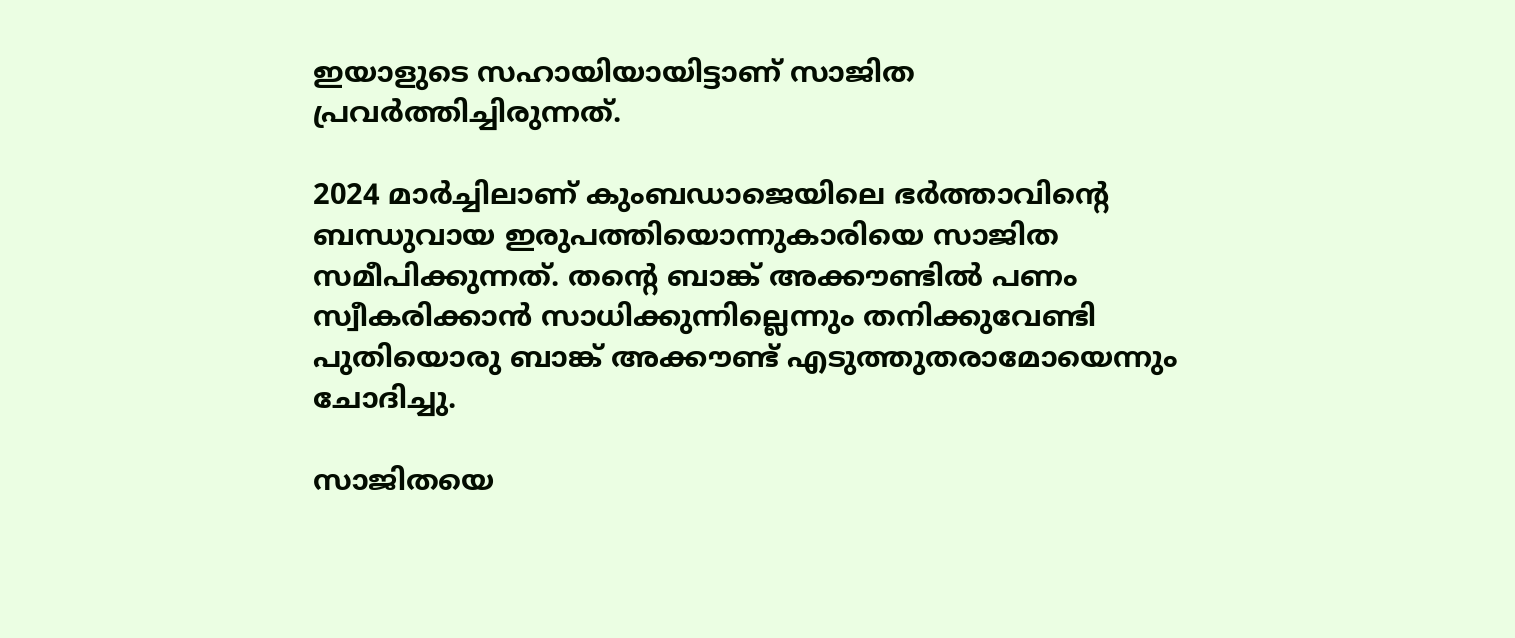ഇയാളുടെ സഹായിയായിട്ടാണ് സാജിത പ്രവര്‍ത്തിച്ചിരുന്നത്.

2024 മാര്‍ച്ചിലാണ് കുംബഡാജെയിലെ ഭര്‍ത്താവിന്‍റെ ബന്ധുവായ ഇരുപത്തിയൊന്നുകാരിയെ സാജിത സമീപിക്കുന്നത്. തന്‍റെ ബാങ്ക് അക്കൗണ്ടില്‍ പണം സ്വീകരിക്കാന്‍ സാധിക്കുന്നില്ലെന്നും തനിക്കുവേണ്ടി പുതിയൊരു ബാങ്ക് അക്കൗണ്ട് എടുത്തുതരാമോയെന്നും ചോദിച്ചു.

സാജിതയെ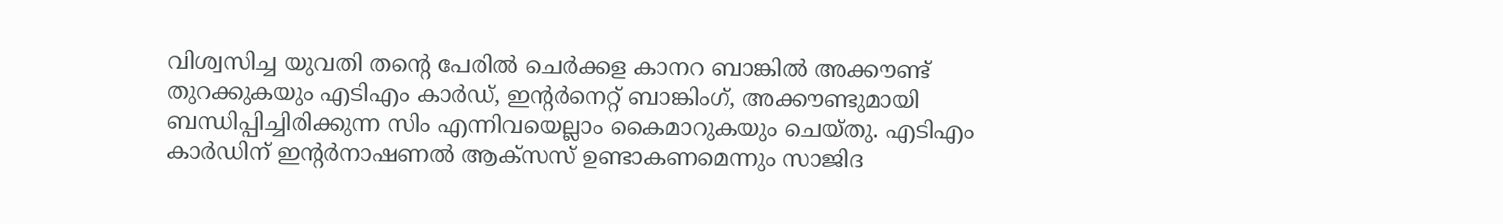വിശ്വസിച്ച യുവതി തന്‍റെ പേരില്‍ ചെര്‍ക്കള കാനറ ബാങ്കില്‍ അക്കൗണ്ട് തുറക്കുകയും എടിഎം കാര്‍ഡ്, ഇന്‍റർനെറ്റ് ബാങ്കിംഗ്, അക്കൗണ്ടുമായി ബന്ധിപ്പിച്ചിരിക്കുന്ന സിം എന്നിവയെല്ലാം കൈമാറുകയും ചെയ്തു. എടിഎം കാര്‍ഡിന് ഇന്‍റർനാഷണല്‍ ആക്സസ് ഉണ്ടാകണമെന്നും സാജിദ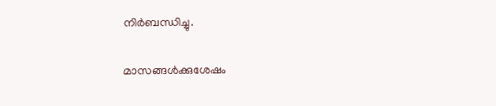നിര്‍ബന്ധിച്ചു.

മാസങ്ങള്‍ക്കുശേഷം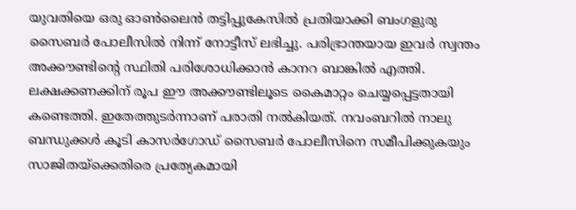യുവതിയെ ഒരു ഓണ്‍ലൈന്‍ തട്ടിപ്പുകേസില്‍ പ്രതിയാക്കി ബംഗളുരു സൈബര്‍ പോലീസില്‍ നിന്ന് നോട്ടീസ് ലഭിച്ചു. പരിഭ്രാന്തയായ ഇവര്‍ സ്വന്തം അക്കൗണ്ടിന്‍റെ സ്ഥിതി പരിശോധിക്കാന്‍ കാനറ ബാങ്കില്‍ എത്തി. ലക്ഷക്കണക്കിന് രൂപ ഈ അക്കൗണ്ടിലൂടെ കൈമാറ്റം ചെയ്യപ്പെട്ടതായി കണ്ടെത്തി. ഇതേത്തുടര്‍ന്നാണ് പരാതി നല്‍കിയത്. നവംബറില്‍ നാലു ബന്ധുക്കള്‍ കൂടി കാസര്‍ഗോഡ് സൈബര്‍ പോലീസിനെ സമീപിക്കുകയും സാജിതയ്ക്കെതിരെ പ്രത്യേകമായി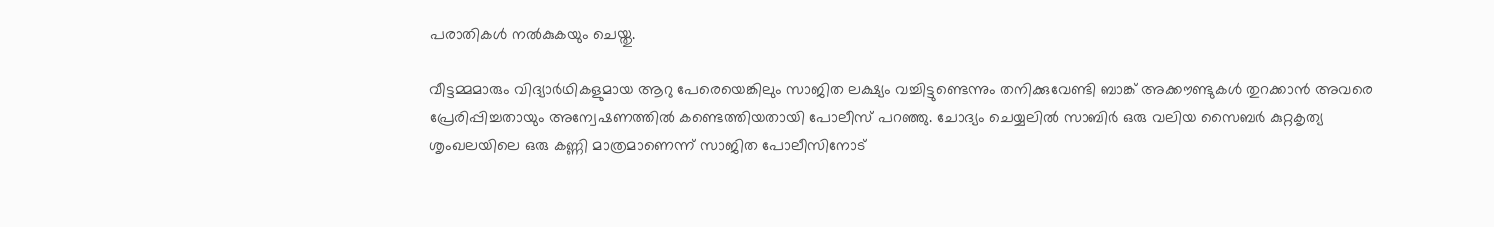പരാതികള്‍ നല്‍കുകയും ചെയ്തു.

വീട്ടമ്മമാരും വിദ്യാര്‍ഥികളുമായ ആറു പേരെയെങ്കിലും സാജിത ലക്ഷ്യം വച്ചിട്ടുണ്ടെന്നും തനിക്കുവേണ്ടി ബാങ്ക് അക്കൗണ്ടുകള്‍ തുറക്കാന്‍ അവരെ പ്രേരിപ്പിച്ചതായും അന്വേഷണത്തില്‍ കണ്ടെത്തിയതായി പോലീസ് പറഞ്ഞു. ചോദ്യം ചെയ്യലില്‍ സാബിര്‍ ഒരു വലിയ സൈബര്‍ കുറ്റകൃത്യ ശൃംഖലയിലെ ഒരു കണ്ണി മാത്രമാണെന്ന് സാജിത പോലീസിനോട്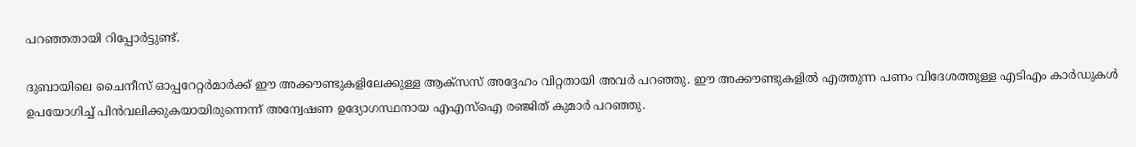പറഞ്ഞതായി റിപ്പോര്‍ട്ടുണ്ട്.

ദുബായിലെ ചൈനീസ് ഓപ്പറേറ്റര്‍മാര്‍ക്ക് ഈ അക്കൗണ്ടുകളിലേക്കുള്ള ആക്സസ് അദ്ദേഹം വിറ്റതായി അവര്‍ പറഞ്ഞു. ഈ അക്കൗണ്ടുകളില്‍ എത്തുന്ന പണം വിദേശത്തുള്ള എടിഎം കാര്‍ഡുകള്‍ ഉപയോഗിച്ച്‌ പിന്‍വലിക്കുകയായിരുന്നെന്ന് അന്വേഷണ ഉദ്യോഗസ്ഥനായ എഎസ്‌ഐ രഞ്ജിത് കുമാര്‍ പറഞ്ഞു.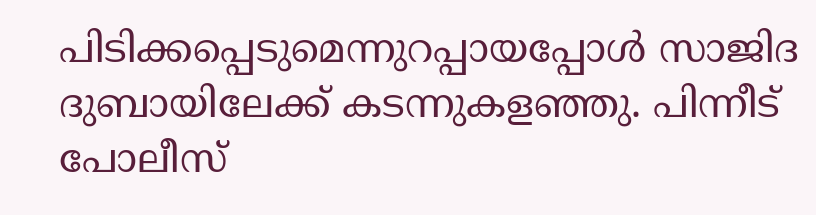പിടിക്കപ്പെടുമെന്നുറപ്പായപ്പോള്‍ സാജിദ ദുബായിലേക്ക് കടന്നുകളഞ്ഞു. പിന്നീട് പോലീസ്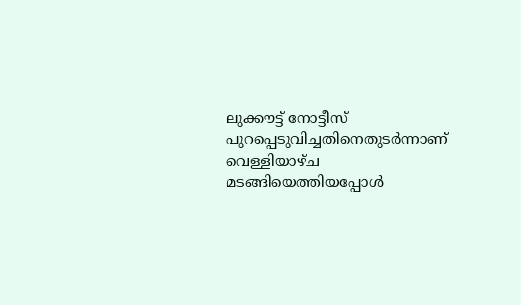ലുക്കൗട്ട് നോട്ടീസ് പുറപ്പെടുവിച്ചതിനെതുടര്‍ന്നാണ് വെള്ളിയാഴ്ച മടങ്ങിയെത്തിയപ്പോള്‍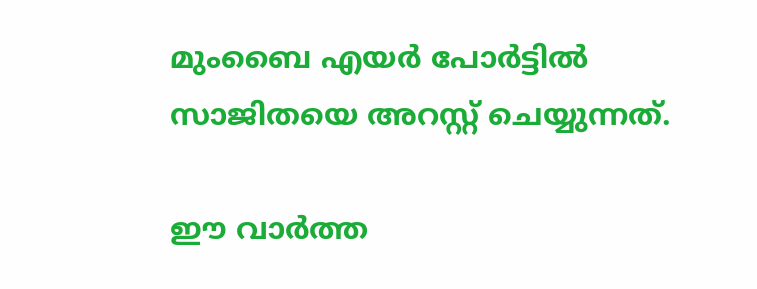മുംബൈ എയര്‍ പോര്‍ട്ടില്‍ സാജിതയെ അറസ്റ്റ് ചെയ്യുന്നത്.

ഈ വാർത്ത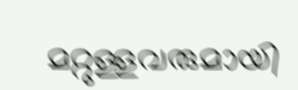മറ്റുള്ളവരുമായി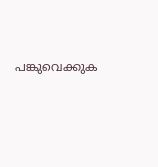പങ്കുവെക്കുക